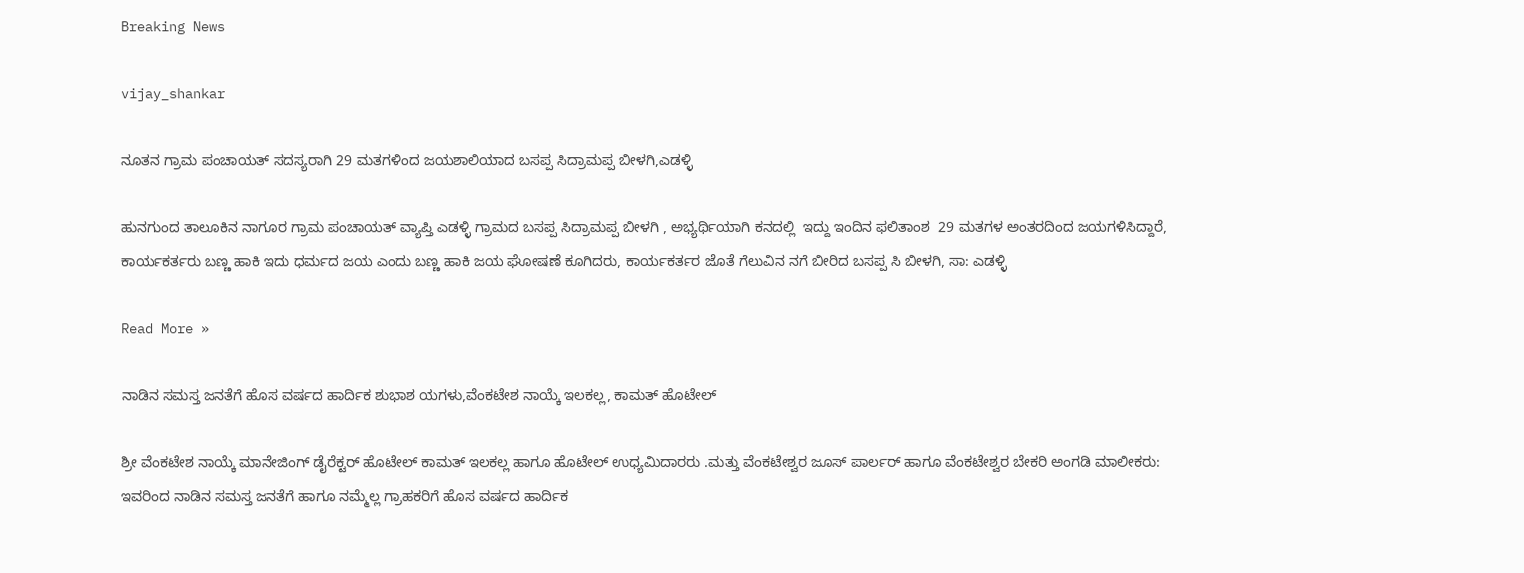Breaking News

vijay_shankar

ನೂತನ ಗ್ರಾಮ ಪಂಚಾಯತ್ ಸದಸ್ಯರಾಗಿ 29 ಮತಗಳಿಂದ ಜಯಶಾಲಿಯಾದ ಬಸಪ್ಪ ಸಿದ್ರಾಮಪ್ಪ ಬೀಳಗಿ,ಎಡಳ್ಳಿ

ಹುನಗುಂದ ತಾಲೂಕಿನ ನಾಗೂರ ಗ್ರಾಮ ಪಂಚಾಯತ್ ವ್ಯಾಪ್ತಿ ಎಡಳ್ಳಿ ಗ್ರಾಮದ ಬಸಪ್ಪ ಸಿದ್ರಾಮಪ್ಪ ಬೀಳಗಿ , ಅಭ್ಯರ್ಥಿಯಾಗಿ ಕನದಲ್ಲಿ  ಇದ್ದು ಇಂದಿನ ಫಲಿತಾಂಶ  29 ಮತಗಳ ಅಂತರದಿಂದ ಜಯಗಳಿಸಿದ್ದಾರೆ, ಕಾರ್ಯಕರ್ತರು ಬಣ್ಣ ಹಾಕಿ ಇದು ಧರ್ಮದ ಜಯ ಎಂದು ಬಣ್ಣ ಹಾಕಿ ಜಯ ಘೋಷಣೆ ಕೂಗಿದರು, ಕಾರ್ಯಕರ್ತರ ಜೊತೆ ಗೆಲುವಿನ ನಗೆ ಬೀರಿದ ಬಸಪ್ಪ ಸಿ ಬೀಳಗಿ, ಸಾ: ಎಡಳ್ಳಿ

Read More »

ನಾಡಿನ ಸಮಸ್ತ ಜನತೆಗೆ ಹೊಸ ವರ್ಷದ ಹಾರ್ದಿಕ ಶುಭಾಶ ಯಗಳು,ವೆಂಕಟೇಶ ನಾಯ್ಕೆ ಇಲಕಲ್ಲ, ಕಾಮತ್ ಹೊಟೇಲ್

ಶ್ರೀ ವೆಂಕಟೇಶ ನಾಯ್ಕೆ ಮಾನೇಜಿಂಗ್ ಡೈರೆಕ್ಟರ್ ಹೊಟೇಲ್ ಕಾಮತ್ ಇಲಕಲ್ಲ ಹಾಗೂ ಹೊಟೇಲ್ ಉಧ್ಯಮಿದಾರರು .ಮತ್ತು ವೆಂಕಟೇಶ್ವರ ಜೂಸ್ ಪಾರ್ಲರ್ ಹಾಗೂ ವೆಂಕಟೇಶ್ವರ ಬೇಕರಿ ಅಂಗಡಿ ಮಾಲೀಕರು: ಇವರಿಂದ ನಾಡಿನ ಸಮಸ್ತ ಜನತೆಗೆ ಹಾಗೂ ನಮ್ಮೆಲ್ಲ ಗ್ರಾಹಕರಿಗೆ ಹೊಸ ವರ್ಷದ ಹಾರ್ದಿಕ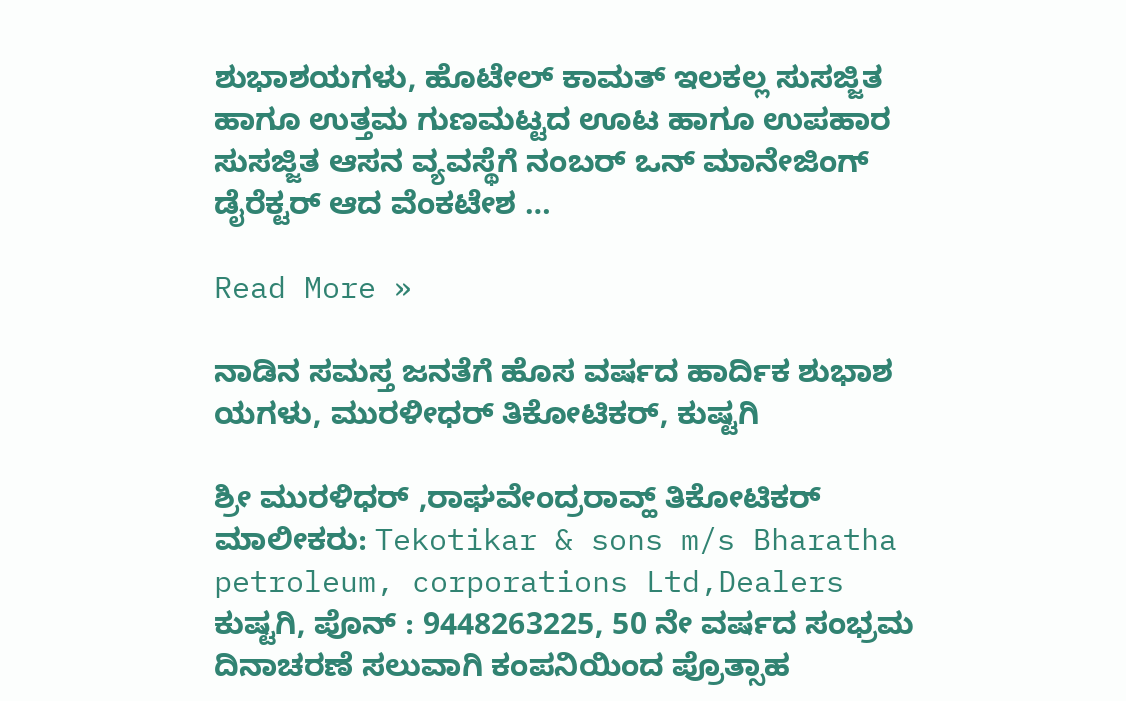ಶುಭಾಶಯಗಳು, ಹೊಟೇಲ್ ಕಾಮತ್ ಇಲಕಲ್ಲ ಸುಸಜ್ಜಿತ ಹಾಗೂ ಉತ್ತಮ ಗುಣಮಟ್ಟದ ಊಟ ಹಾಗೂ ಉಪಹಾರ ಸುಸಜ್ಜಿತ ಆಸನ ವ್ಯವಸ್ಥೆಗೆ ನಂಬರ್ ಒನ್ ಮಾನೇಜಿಂಗ್ ಡೈರೆಕ್ಟರ್ ಆದ ವೆಂಕಟೇಶ …

Read More »

ನಾಡಿನ ಸಮಸ್ತ ಜನತೆಗೆ ಹೊಸ ವರ್ಷದ ಹಾರ್ದಿಕ ಶುಭಾಶ ಯಗಳು, ಮುರಳೀಧರ್ ತಿಕೋಟಿಕರ್, ಕುಷ್ಟಗಿ

ಶ್ರೀ ಮುರಳಿಧರ್ ,ರಾಘವೇಂದ್ರರಾವ್ಹ್ ತಿಕೋಟಿಕರ್ ಮಾಲೀಕರು: Tekotikar & sons m/s Bharatha petroleum, corporations Ltd,Dealers ಕುಷ್ಟಗಿ, ಪೊನ್ : 9448263225, 50 ನೇ ವರ್ಷದ ಸಂಭ್ರಮ ದಿನಾಚರಣೆ ಸಲುವಾಗಿ ಕಂಪನಿಯಿಂದ ಪ್ರೊತ್ಸಾಹ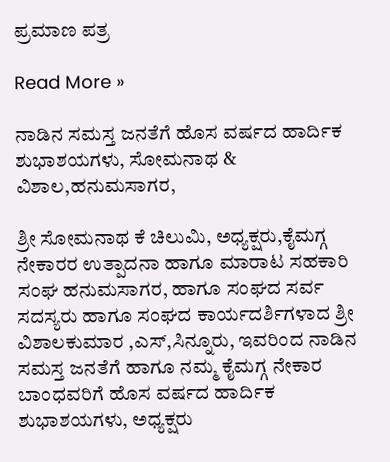ಪ್ರಮಾಣ ಪತ್ರ

Read More »

ನಾಡಿನ ಸಮಸ್ತ ಜನತೆಗೆ ಹೊಸ ವರ್ಷದ ಹಾರ್ದಿಕ ಶುಭಾಶಯಗಳು, ಸೋಮನಾಥ & ವಿಶಾಲ,ಹನುಮಸಾಗರ,

ಶ್ರೀ ಸೋಮನಾಥ ಕೆ ಚಿಲುಮಿ, ಅಧ್ಯಕ್ಷರು,ಕೈಮಗ್ಗ ನೇಕಾರರ ಉತ್ಪಾದನಾ ಹಾಗೂ ಮಾರಾಟ ಸಹಕಾರಿ ಸಂಘ ಹನುಮಸಾಗರ, ಹಾಗೂ ಸಂಘದ ಸರ್ವ ಸದಸ್ಯರು ಹಾಗೂ ಸಂಘದ ಕಾರ್ಯದರ್ಶಿಗಳಾದ ಶ್ರೀ ವಿಶಾಲಕುಮಾರ ,ಎಸ್,ಸಿನ್ನೂರು, ಇವರಿಂದ ನಾಡಿನ ಸಮಸ್ತ ಜನತೆಗೆ ಹಾಗೂ ನಮ್ಮ ಕೈಮಗ್ಗ ನೇಕಾರ ಬಾಂಧವರಿಗೆ ಹೊಸ ವರ್ಷದ ಹಾರ್ದಿಕ ಶುಭಾಶಯಗಳು, ಅಧ್ಯಕ್ಷರು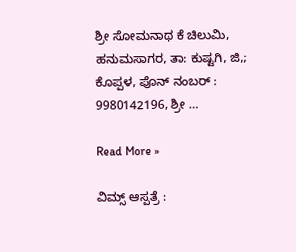ಶ್ರೀ ಸೋಮನಾಥ ಕೆ ಚಿಲುಮಿ, ಹನುಮಸಾಗರ, ತಾ: ಕುಷ್ಟಗಿ, ಜಿ,; ಕೊಪ್ಪಳ, ಪೊನ್ ನಂಬರ್ : 9980142196, ಶ್ರೀ …

Read More »

ವಿಮ್ಸ್ ಆಸ್ಪತ್ರೆ :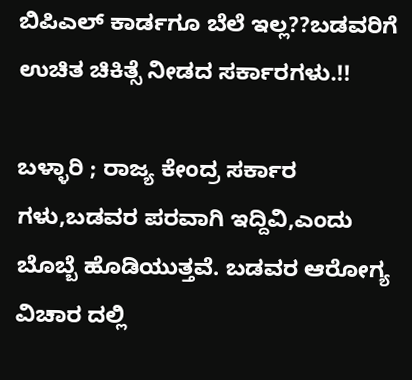ಬಿಪಿಎಲ್ ಕಾರ್ಡಗೂ ಬೆಲೆ ಇಲ್ಲ??ಬಡವರಿಗೆ ಉಚಿತ ಚಿಕಿತ್ಸೆ ನೀಡದ ಸರ್ಕಾರಗಳು.!!

ಬಳ್ಳಾರಿ ; ರಾಜ್ಯ ಕೇಂದ್ರ ಸರ್ಕಾರ ಗಳು,ಬಡವರ ಪರವಾಗಿ ಇದ್ದಿವಿ,ಎಂದು ಬೊಬ್ಬೆ ಹೊಡಿಯುತ್ತವೆ. ಬಡವರ ಆರೋಗ್ಯ ವಿಚಾರ ದಲ್ಲಿ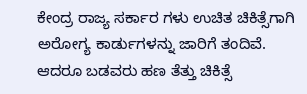ಕೇಂದ್ರ ರಾಜ್ಯ ಸರ್ಕಾರ ಗಳು ಉಚಿತ ಚಿಕಿತ್ಸೆಗಾಗಿ ಅರೋಗ್ಯ ಕಾರ್ಡುಗಳನ್ನು ಜಾರಿಗೆ ತಂದಿವೆ. ಆದರೂ ಬಡವರು ಹಣ ತೆತ್ತು ಚಿಕಿತ್ಸೆ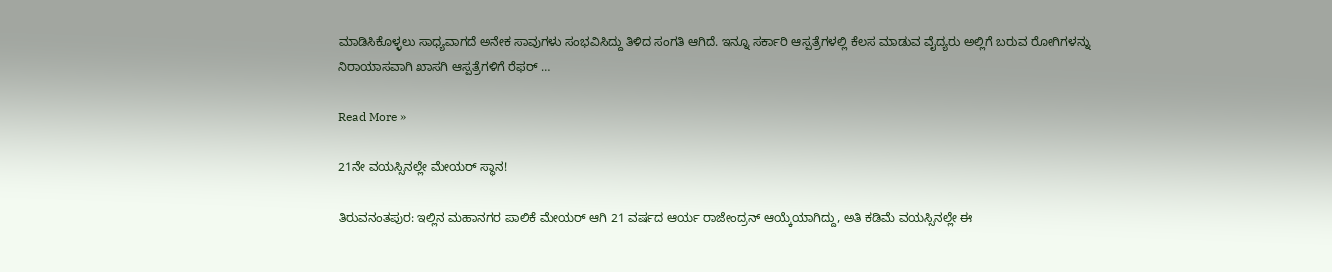ಮಾಡಿಸಿಕೊಳ್ಳಲು ಸಾಧ್ಯವಾಗದೆ ಅನೇಕ ಸಾವುಗಳು ಸಂಭವಿಸಿದ್ದು ತಿಳಿದ ಸಂಗತಿ ಆಗಿದೆ. ಇನ್ನೂ ಸರ್ಕಾರಿ ಆಸ್ಪತ್ರೆಗಳಲ್ಲಿ ಕೆಲಸ ಮಾಡುವ ವೈದ್ಯರು ಅಲ್ಲಿಗೆ ಬರುವ ರೋಗಿಗಳನ್ನು ನಿರಾಯಾಸವಾಗಿ ಖಾಸಗಿ ಆಸ್ಪತ್ರೆಗಳಿಗೆ ರೆಫರ್ …

Read More »

21ನೇ ವಯಸ್ಸಿನಲ್ಲೇ ಮೇಯರ್‌ ಸ್ಥಾನ!

ತಿರುವನಂತಪುರ: ಇಲ್ಲಿನ ಮಹಾನಗರ ಪಾಲಿಕೆ ಮೇಯರ್‌ ಆಗಿ 21 ವರ್ಷದ ಆರ್ಯ ರಾಜೇಂದ್ರನ್‌ ಆಯ್ಕೆಯಾಗಿದ್ದು, ಅತಿ ಕಡಿಮೆ ವಯಸ್ಸಿನಲ್ಲೇ ಈ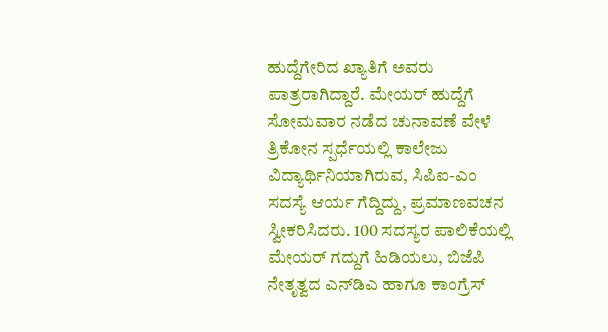ಹುದ್ದೆಗೇರಿದ ಖ್ಯಾತಿಗೆ ಅವರು ಪಾತ್ರರಾಗಿದ್ದಾರೆ. ಮೇಯರ್‌ ಹುದ್ದೆಗೆ ಸೋಮವಾರ ನಡೆದ ಚುನಾವಣೆ ವೇಳೆ ತ್ರಿಕೋನ ಸ್ಪರ್ಧೆಯಲ್ಲಿ ಕಾಲೇಜು ವಿದ್ಯಾರ್ಥಿನಿಯಾಗಿರುವ, ಸಿಪಿಐ-ಎಂ ಸದಸ್ಯೆ ಆರ್ಯ ಗೆದ್ದಿದ್ದು, ಪ್ರಮಾಣವಚನ ಸ್ವೀಕರಿಸಿದರು. 100 ಸದಸ್ಯರ ಪಾಲಿಕೆಯಲ್ಲಿ ಮೇಯರ್‌ ಗದ್ದುಗೆ ಹಿಡಿಯಲು, ಬಿಜೆಪಿ ನೇತೃತ್ವದ ಎನ್‌ಡಿಎ ಹಾಗೂ ಕಾಂಗ್ರೆಸ್‌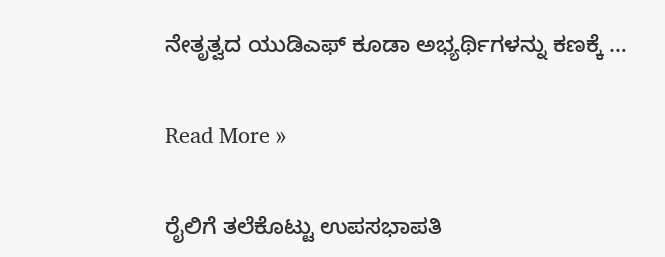ನೇತೃತ್ವದ ಯುಡಿಎಫ್‌ ಕೂಡಾ ಅಭ್ಯರ್ಥಿಗಳನ್ನು ಕಣಕ್ಕೆ …

Read More »

ರೈಲಿಗೆ ತಲೆಕೊಟ್ಟು ಉಪಸಭಾಪತಿ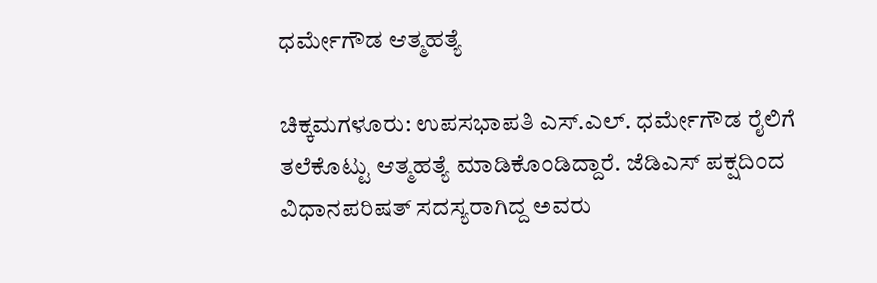ಧರ್ಮೇಗೌಡ ಆತ್ಮಹತ್ಯೆ

ಚಿಕ್ಕಮಗಳೂರು: ಉಪಸಭಾಪತಿ ಎಸ್.ಎಲ್. ಧರ್ಮೇಗೌಡ ರೈಲಿಗೆ ತಲೆಕೊಟ್ಟು ಆತ್ಮಹತ್ಯೆ ಮಾಡಿಕೊಂಡಿದ್ದಾರೆ. ಜೆಡಿಎಸ್ ಪಕ್ಷದಿಂದ ವಿಧಾನಪರಿಷತ್ ಸದಸ್ಯರಾಗಿದ್ದ ಅವರು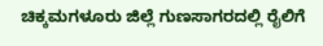ಚಿಕ್ಕಮಗಳೂರು ಜಿಲ್ಲೆ ಗುಣಸಾಗರದಲ್ಲಿ ರೈಲಿಗೆ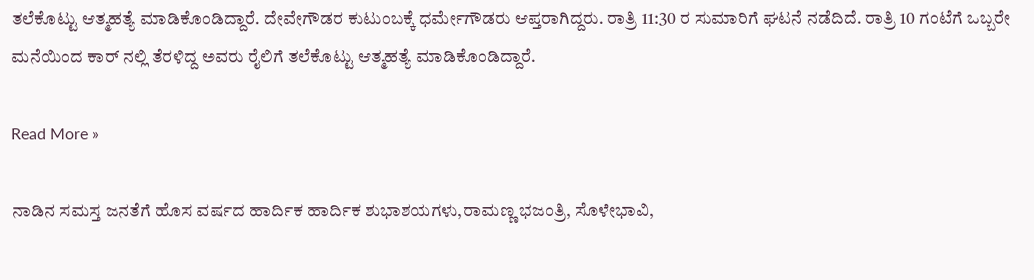ತಲೆಕೊಟ್ಟು ಆತ್ಮಹತ್ಯೆ ಮಾಡಿಕೊಂಡಿದ್ದಾರೆ. ದೇವೇಗೌಡರ ಕುಟುಂಬಕ್ಕೆ ಧರ್ಮೇಗೌಡರು ಆಪ್ತರಾಗಿದ್ದರು. ರಾತ್ರಿ 11:30 ರ ಸುಮಾರಿಗೆ ಘಟನೆ ನಡೆದಿದೆ. ರಾತ್ರಿ 10 ಗಂಟೆಗೆ ಒಬ್ಬರೇ ಮನೆಯಿಂದ ಕಾರ್ ನಲ್ಲಿ ತೆರಳಿದ್ದ ಅವರು ರೈಲಿಗೆ ತಲೆಕೊಟ್ಟು ಆತ್ಮಹತ್ಯೆ ಮಾಡಿಕೊಂಡಿದ್ದಾರೆ.

Read More »

ನಾಡಿನ ಸಮಸ್ತ ಜನತೆಗೆ ಹೊಸ ವರ್ಷದ ಹಾರ್ದಿಕ ಹಾರ್ದಿಕ ಶುಭಾಶಯಗಳು,ರಾಮಣ್ಣ ಭಜಂತ್ರಿ, ಸೊಳೇಭಾವಿ,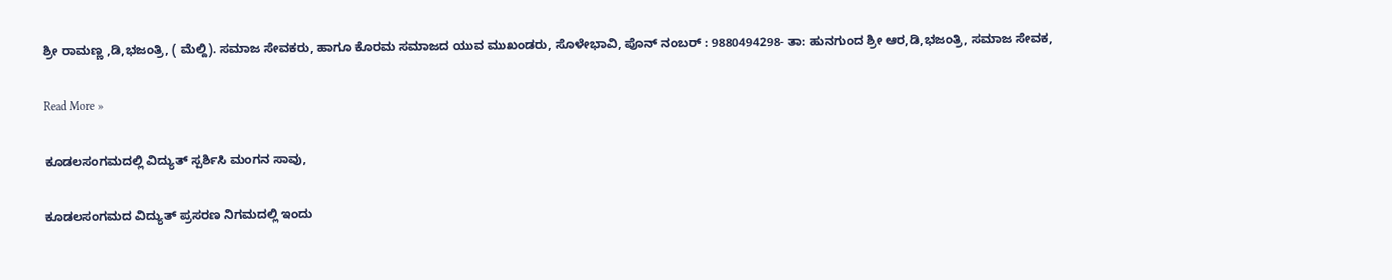ಶ್ರೀ ರಾಮಣ್ಣ ,ಡಿ,ಭಜಂತ್ರಿ, ( ಮೆಲ್ದಿ). ಸಮಾಜ ಸೇವಕರು, ಹಾಗೂ ಕೊರಮ ಸಮಾಜದ ಯುವ ಮುಖಂಡರು, ಸೊಳೇಭಾವಿ, ಪೊನ್ ನಂಬರ್ : 9880494298- ತಾ: ಹುನಗುಂದ ಶ್ರೀ ಆರ,ಡಿ,ಭಜಂತ್ರಿ, ಸಮಾಜ ಸೇವಕ,

Read More »

ಕೂಡಲಸಂಗಮದಲ್ಲಿ ವಿದ್ಯುತ್ ಸ್ಪರ್ಶಿಸಿ ಮಂಗನ ಸಾವು,

ಕೂಡಲಸಂಗಮದ ವಿದ್ಯುತ್ ಪ್ರಸರಣ ನಿಗಮದಲ್ಲಿ ಇಂದು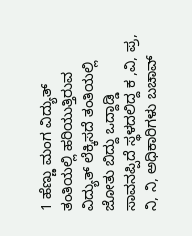1 ಹೆಣ್ಣು ಮಂಗ ವಿದ್ಯುತ್‌ ತಂತಿಯಲ್ಲಿ ಹರಿಯುತ್ತಿರುವ ವಿದ್ಯುತ್‌ ಲೆಕ್ಕಿಸದೆ ತಂತಿಯಲ್ಲಿ ಜೋತು ಬಿದ್ದು ಒದ್ದಾಡ್ಡಿ ಸಾವನಪ್ಪಿದೆ ಸ್ಥಳದಲಿದ್ದ ಕ ,ವಿ, ಪ್ರ, ನಿ, ನಿ, ಅಧಿಕಾರಿಗಳು ಬಚಾವ್‌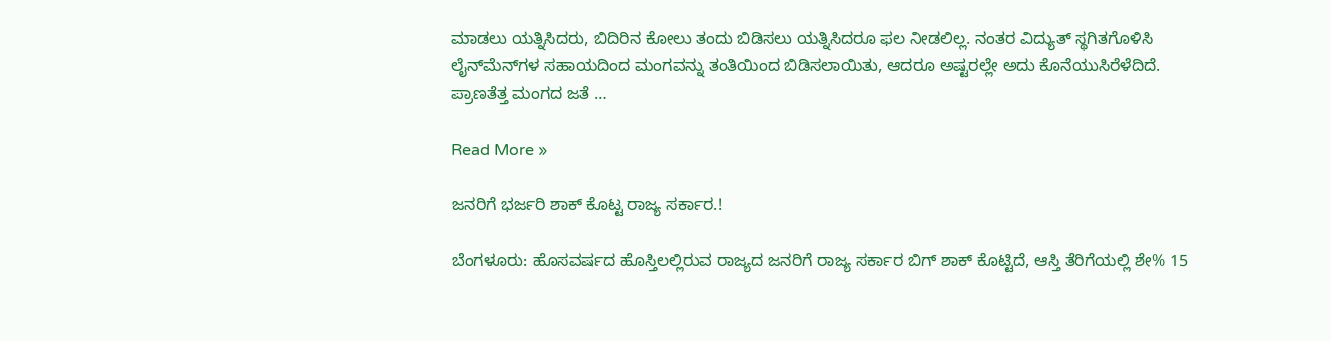ಮಾಡಲು ಯತ್ನಿಸಿದರು, ಬಿದಿರಿನ ಕೋಲು ತಂದು ಬಿಡಿಸಲು ಯತ್ನಿಸಿದರೂ ಫಲ ನೀಡಲಿಲ್ಲ. ನಂತರ ವಿದ್ಯುತ್‌ ಸ್ಥಗಿತಗೊಳಿಸಿ ಲೈನ್‌ಮೆನ್‌ಗಳ ಸಹಾಯದಿಂದ ಮಂಗವನ್ನು ತಂತಿಯಿಂದ ಬಿಡಿಸಲಾಯಿತು, ಆದರೂ ಅಷ್ಟರಲ್ಲೇ ಅದು ಕೊನೆಯುಸಿರೆಳೆದಿದೆ. ಪ್ರಾಣತೆತ್ತ ಮಂಗದ ಜತೆ …

Read More »

ಜನರಿಗೆ ಭರ್ಜರಿ ಶಾಕ್ ಕೊಟ್ಟ ರಾಜ್ಯ ಸರ್ಕಾರ.!

ಬೆಂಗಳೂರು: ಹೊಸವರ್ಷದ ಹೊಸ್ತಿಲಲ್ಲಿರುವ ರಾಜ್ಯದ ಜನರಿಗೆ ರಾಜ್ಯ ಸರ್ಕಾರ ಬಿಗ್ ಶಾಕ್ ಕೊಟ್ಟಿದೆ, ಆಸ್ತಿ ತೆರಿಗೆಯಲ್ಲಿ ಶೇ% 15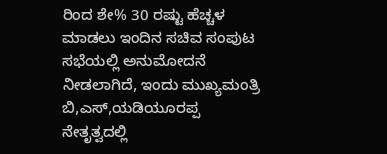ರಿಂದ ಶೇ% 30 ರಷ್ಟು ಹೆಚ್ಚಳ ಮಾಡಲು ಇಂದಿನ ಸಚಿವ ಸಂಪುಟ ಸಭೆಯಲ್ಲಿ ಅನುಮೋದನೆ ನೀಡಲಾಗಿದೆ, ಇಂದು ಮುಖ್ಯಮಂತ್ರಿ ಬಿ,ಎಸ್,ಯಡಿಯೂರಪ್ಪ ನೇತೃತ್ವದಲ್ಲಿ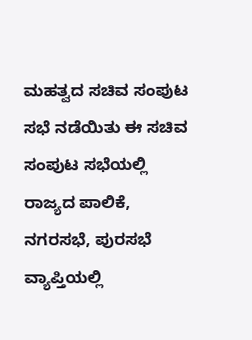ಮಹತ್ವದ ಸಚಿವ ಸಂಪುಟ ಸಭೆ ನಡೆಯಿತು ಈ ಸಚಿವ ಸಂಪುಟ ಸಭೆಯಲ್ಲಿ ರಾಜ್ಯದ ಪಾಲಿಕೆ, ನಗರಸಭೆ, ಪುರಸಭೆ ವ್ಯಾಪ್ತಿಯಲ್ಲಿ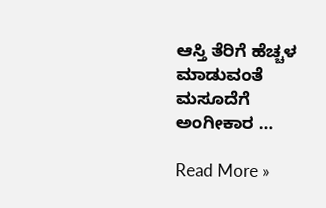ಆಸ್ತಿ ತೆರಿಗೆ ಹೆಚ್ಚಳ ಮಾಡುವಂತೆ ಮಸೂದೆಗೆ ಅಂಗೀಕಾರ …

Read More »